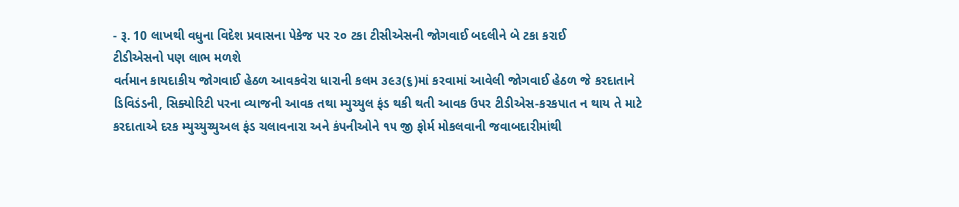- રૂ. 10 લાખથી વધુના વિદેશ પ્રવાસના પેકેજ પર ૨૦ ટકા ટીસીએસની જોગવાઈ બદલીને બે ટકા કરાઈ
ટીડીએસનો પણ લાભ મળશે
વર્તમાન કાયદાકીય જોગવાઈ હેઠળ આવકવેરા ધારાની કલમ ૩૯૩(૬)માં કરવામાં આવેલી જોગવાઈ હેઠળ જે કરદાતાને ડિવિડંડની, સિક્યોરિટી પરના વ્યાજની આવક તથા મ્યુચ્યુલ ફંડ થકી થતી આવક ઉપર ટીડીએસ-કરકપાત ન થાય તે માટે કરદાતાએ દરક મ્યુચ્યુચ્યુઅલ ફંડ ચલાવનારા અને કંપનીઓને ૧૫ જી ફોર્મ મોકલવાની જવાબદારીમાંથી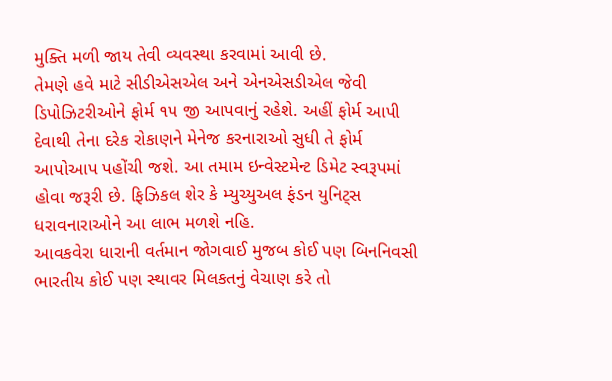મુક્તિ મળી જાય તેવી વ્યવસ્થા કરવામાં આવી છે.
તેમણે હવે માટે સીડીએસએલ અને એનએસડીએલ જેવી ડિપોઝિટરીઓને ફોર્મ ૧૫ જી આપવાનું રહેશે. અહીં ફોર્મ આપી દેવાથી તેના દરેક રોકાણને મેનેજ કરનારાઓ સુધી તે ફોર્મ આપોઆપ પહોંચી જશે. આ તમામ ઇન્વેસ્ટમેન્ટ ડિમેટ સ્વરૂપમાં હોવા જરૂરી છે. ફિઝિકલ શેર કે મ્યુચ્યુઅલ ફંડન યુનિટ્સ ધરાવનારાઓને આ લાભ મળશે નહિ.
આવકવેરા ધારાની વર્તમાન જોગવાઈ મુજબ કોઈ પણ બિનનિવસી ભારતીય કોઈ પણ સ્થાવર મિલકતનું વેચાણ કરે તો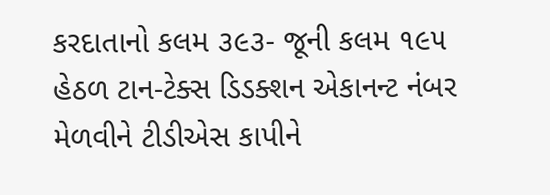કરદાતાનો કલમ ૩૯૩- જૂની કલમ ૧૯૫ હેઠળ ટાન-ટેક્સ ડિડક્શન એકાનન્ટ નંબર મેળવીને ટીડીએસ કાપીને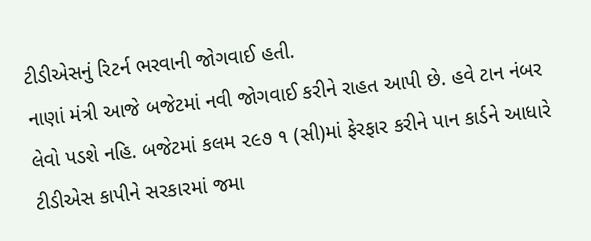ટીડીએસનું રિટર્ન ભરવાની જોગવાઈ હતી.
નાણાં મંત્રી આજે બજેટમાં નવી જોગવાઈ કરીને રાહત આપી છે. હવે ટાન નંબર લેવો પડશે નહિ. બજેટમાં કલમ ૨૯૭ ૧ (સી)માં ફેરફાર કરીને પાન કાર્ડને આધારે ટીડીએસ કાપીને સરકારમાં જમા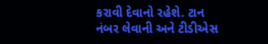કરાવી દેવાનો રહેશે. ટાન નંબર લેવાની અને ટીડીએસ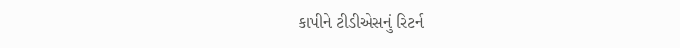કાપીને ટીડીએસનું રિટર્ન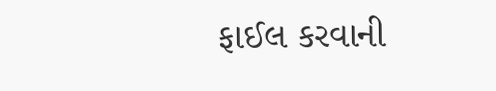ફાઈલ કરવાની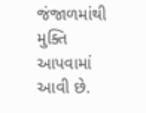જંજાળમાંથી મુક્તિ આપવામાં આવી છે.